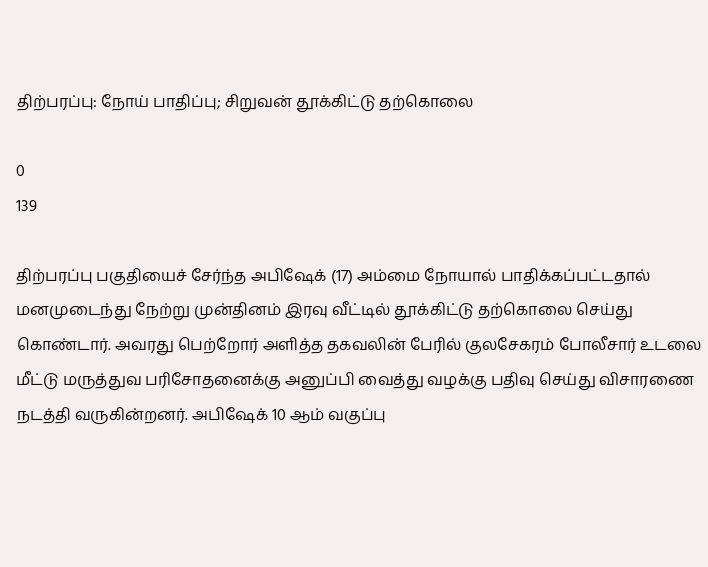திற்பரப்பு: நோய் பாதிப்பு; சிறுவன் தூக்கிட்டு தற்கொலை

0
139

திற்பரப்பு பகுதியைச் சேர்ந்த அபிஷேக் (17) அம்மை நோயால் பாதிக்கப்பட்டதால் மனமுடைந்து நேற்று முன்தினம் இரவு வீட்டில் தூக்கிட்டு தற்கொலை செய்து கொண்டார். அவரது பெற்றோர் அளித்த தகவலின் பேரில் குலசேகரம் போலீசார் உடலை மீட்டு மருத்துவ பரிசோதனைக்கு அனுப்பி வைத்து வழக்கு பதிவு செய்து விசாரணை நடத்தி வருகின்றனர். அபிஷேக் 10 ஆம் வகுப்பு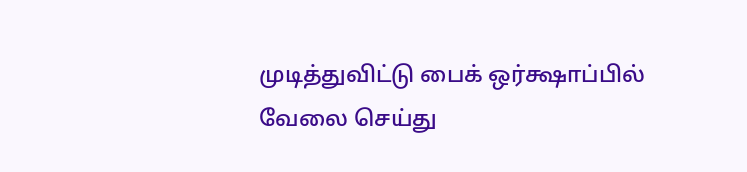முடித்துவிட்டு பைக் ஒர்க்ஷாப்பில் வேலை செய்து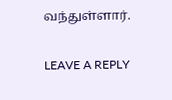வந்துள்ளார்.

LEAVE A REPLY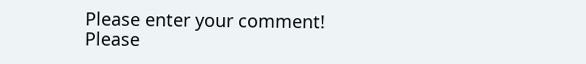Please enter your comment!
Please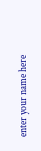enter your name here